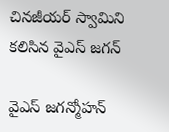చినజీయర్ స్వామిని కలిసిన వైఎస్ జగన్

వైఎస్ జగన్మోహన్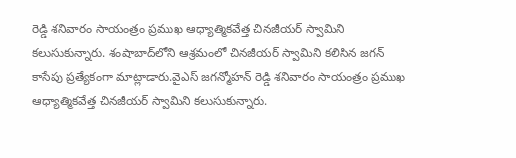రెడ్డి శనివారం సాయంత్రం ప్రముఖ ఆధ్యాత్మికవేత్త చినజీయర్ స్వామిని కలుసుకున్నారు. శంషాబాద్‌లోని ఆశ్రమంలో చినజీయర్ స్వామిని కలిసిన జగన్ కాసేపు ప్రత్యేకంగా మాట్లాడారు.వైఎస్ జగన్మోహన్ రెడ్డి శనివారం సాయంత్రం ప్రముఖ ఆధ్యాత్మికవేత్త చినజీయర్ స్వామిని కలుసుకున్నారు.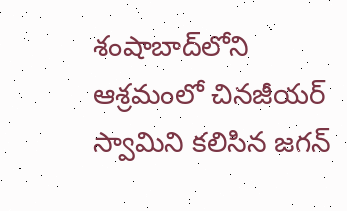శంషాబాద్‌లోని ఆశ్రమంలో చినజీయర్ స్వామిని కలిసిన జగన్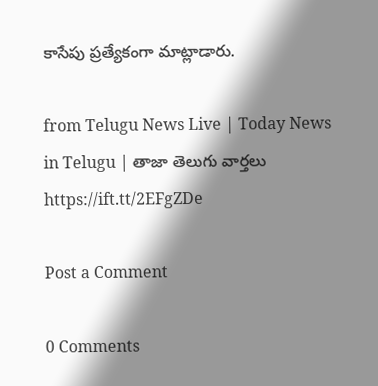కాసేపు ప్రత్యేకంగా మాట్లాడారు.

from Telugu News Live | Today News in Telugu | తాజా తెలుగు వార్తలు https://ift.tt/2EFgZDe

Post a Comment

0 Comments